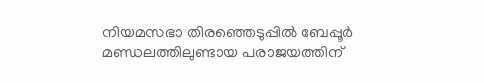നിയമസഭാ തിരഞ്ഞെടുപ്പിൽ ബേപ്പൂർ മണ്ഡലത്തിലുണ്ടായ പരാജയത്തിന്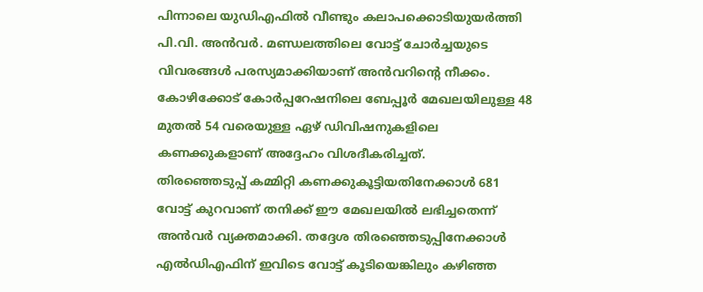പിന്നാലെ യുഡിഎഫിൽ വീണ്ടും കലാപക്കൊടിയുയർത്തി പി.വി. അൻവർ. മണ്ഡലത്തിലെ വോട്ട് ചോർച്ചയുടെ വിവരങ്ങൾ പരസ്യമാക്കിയാണ് അൻവറിന്റെ നീക്കം. കോഴിക്കോട് കോർപ്പറേഷനിലെ ബേപ്പൂർ മേഖലയിലുള്ള 48 മുതൽ 54 വരെയുള്ള ഏഴ് ഡിവിഷനുകളിലെ കണക്കുകളാണ് അദ്ദേഹം വിശദീകരിച്ചത്.
തിരഞ്ഞെടുപ്പ് കമ്മിറ്റി കണക്കുകൂട്ടിയതിനേക്കാൾ 681 വോട്ട് കുറവാണ് തനിക്ക് ഈ മേഖലയിൽ ലഭിച്ചതെന്ന് അൻവർ വ്യക്തമാക്കി. തദ്ദേശ തിരഞ്ഞെടുപ്പിനേക്കാൾ എൽഡിഎഫിന് ഇവിടെ വോട്ട് കൂടിയെങ്കിലും കഴിഞ്ഞ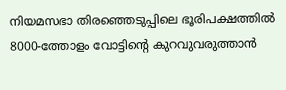നിയമസഭാ തിരഞ്ഞെടുപ്പിലെ ഭൂരിപക്ഷത്തിൽ 8000-ത്തോളം വോട്ടിന്റെ കുറവുവരുത്താൻ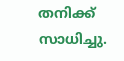തനിക്ക് സാധിച്ചു.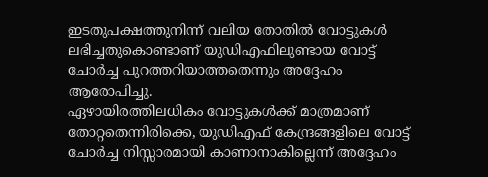ഇടതുപക്ഷത്തുനിന്ന് വലിയ തോതിൽ വോട്ടുകൾ ലഭിച്ചതുകൊണ്ടാണ് യുഡിഎഫിലുണ്ടായ വോട്ട് ചോർച്ച പുറത്തറിയാത്തതെന്നും അദ്ദേഹം ആരോപിച്ചു.
ഏഴായിരത്തിലധികം വോട്ടുകൾക്ക് മാത്രമാണ് തോറ്റതെന്നിരിക്കെ, യുഡിഎഫ് കേന്ദ്രങ്ങളിലെ വോട്ട് ചോർച്ച നിസ്സാരമായി കാണാനാകില്ലെന്ന് അദ്ദേഹം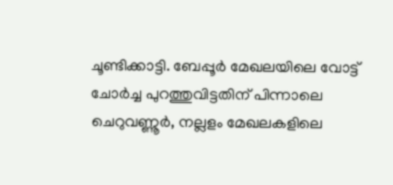ചൂണ്ടിക്കാട്ടി. ബേപ്പൂർ മേഖലയിലെ വോട്ട് ചോർച്ച പുറത്തുവിട്ടതിന് പിന്നാലെ ചെറുവണ്ണൂർ, നല്ലളം മേഖലകളിലെ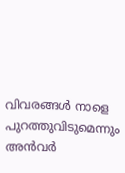വിവരങ്ങൾ നാളെ പുറത്തുവിടുമെന്നും അൻവർ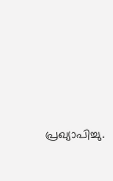പ്രഖ്യാപിച്ചു.